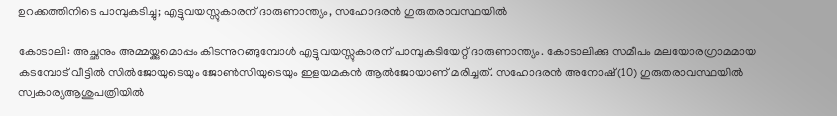ഉറക്കത്തിനിടെ പാമ്പുകടിച്ചു; എട്ടുവയസ്സുകാരന് ദാരുണാന്ത്യം, സഹോദരൻ ഗുരുതരാവസ്ഥയിൽ

കോടാലി: അച്ഛനും അമ്മയ്ക്കുമൊപ്പം കിടന്നുറങ്ങുമ്പോൾ എട്ടുവയസ്സുകാരന് പാമ്പുകടിയേറ്റ് ദാരുണാന്ത്യം. കോടാലിക്കു സമീപം മലയോരഗ്രാമമായ കടമ്പോട് വീട്ടിൽ സിൽജോയുടെയും ജോൺസിയുടെയും ഇളയമകൻ ആൽജോയാണ് മരിച്ചത്. സഹോദരൻ അനോഷ്(10) ഗുരുതരാവസ്ഥയിൽ സ്വകാര്യആശുപത്രിയിൽ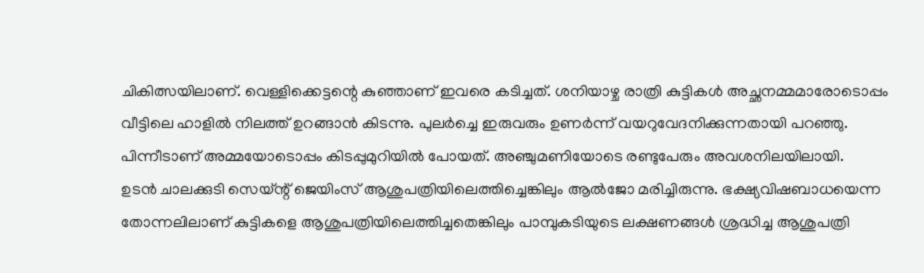ചികിത്സയിലാണ്. വെള്ളിക്കെട്ടന്റെ കുഞ്ഞാണ് ഇവരെ കടിച്ചത്. ശനിയാഴ്ച രാത്രി കുട്ടികൾ അച്ഛനമ്മമാരോടൊപ്പം വീട്ടിലെ ഹാളിൽ നിലത്ത് ഉറങ്ങാൻ കിടന്നു. പുലർച്ചെ ഇരുവരും ഉണർന്ന് വയറുവേദനിക്കുന്നതായി പറഞ്ഞു. പിന്നീടാണ് അമ്മയോടൊപ്പം കിടപ്പുമുറിയിൽ പോയത്. അഞ്ചുമണിയോടെ രണ്ടുപേരും അവശനിലയിലായി.
ഉടൻ ചാലക്കുടി സെയ്ന്റ് ജെയിംസ് ആശുപത്രിയിലെത്തിച്ചെങ്കിലും ആൽജോ മരിച്ചിരുന്നു. ഭക്ഷ്യവിഷബാധയെന്ന തോന്നലിലാണ് കുട്ടികളെ ആശുപത്രിയിലെത്തിച്ചതെങ്കിലും പാമ്പുകടിയുടെ ലക്ഷണങ്ങൾ ശ്രദ്ധിച്ച ആശുപത്രി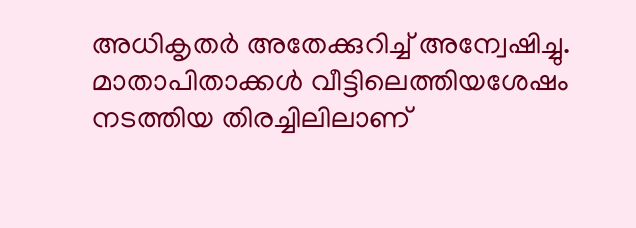അധികൃതർ അതേക്കുറിച്ച് അന്വേഷിച്ചു. മാതാപിതാക്കൾ വീട്ടിലെത്തിയശേഷം നടത്തിയ തിരച്ചിലിലാണ്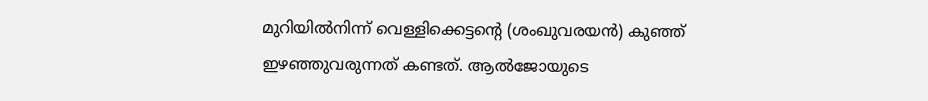മുറിയിൽനിന്ന് വെള്ളിക്കെട്ടന്റെ (ശംഖുവരയൻ) കുഞ്ഞ് ഇഴഞ്ഞുവരുന്നത് കണ്ടത്. ആൽജോയുടെ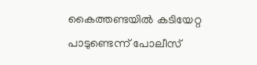കൈത്തണ്ടയിൽ കടിയേറ്റ പാടുണ്ടെന്ന് പോലീസ്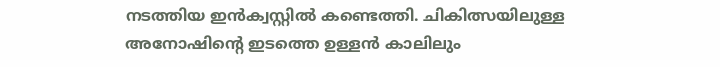നടത്തിയ ഇൻക്വസ്റ്റിൽ കണ്ടെത്തി. ചികിത്സയിലുള്ള അനോഷിന്റെ ഇടത്തെ ഉള്ളൻ കാലിലും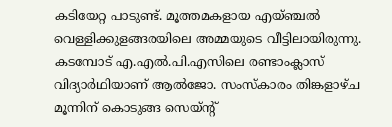കടിയേറ്റ പാടുണ്ട്. മൂത്തമകളായ എയ്ഞ്ചൽ വെള്ളിക്കുളങ്ങരയിലെ അമ്മയുടെ വീട്ടിലായിരുന്നു. കടമ്പോട് എ.എൽ.പി.എസിലെ രണ്ടാംക്ലാസ് വിദ്യാർഥിയാണ് ആൽജോ. സംസ്കാരം തിങ്കളാഴ്ച മൂന്നിന് കൊടുങ്ങ സെയ്ന്റ്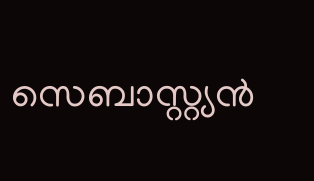സെബാസ്റ്റ്യൻ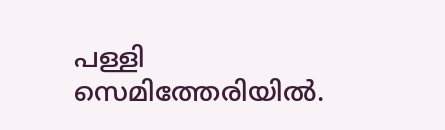പള്ളി സെമിത്തേരിയിൽ.